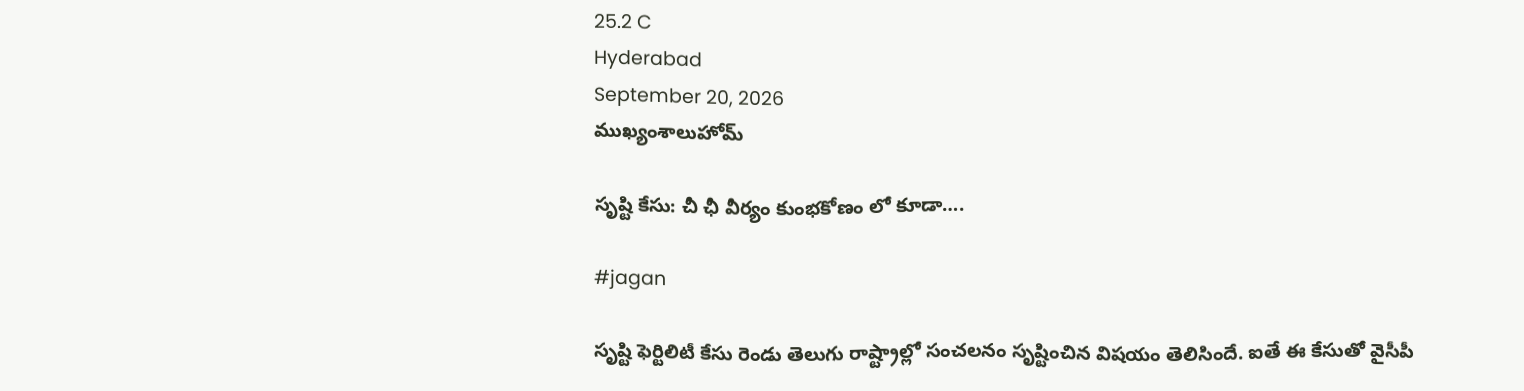25.2 C
Hyderabad
September 20, 2026
ముఖ్యంశాలుహోమ్

సృష్టి కేసు: చీ ఛీ వీర్యం కుంభకోణం లో కూడా….

#jagan

సృష్టి ఫెర్టిలిటీ కేసు రెండు తెలుగు రాష్ట్రాల్లో సంచలనం సృష్టించిన విషయం తెలిసిందే. ఐతే ఈ కేసుతో వైసీపీ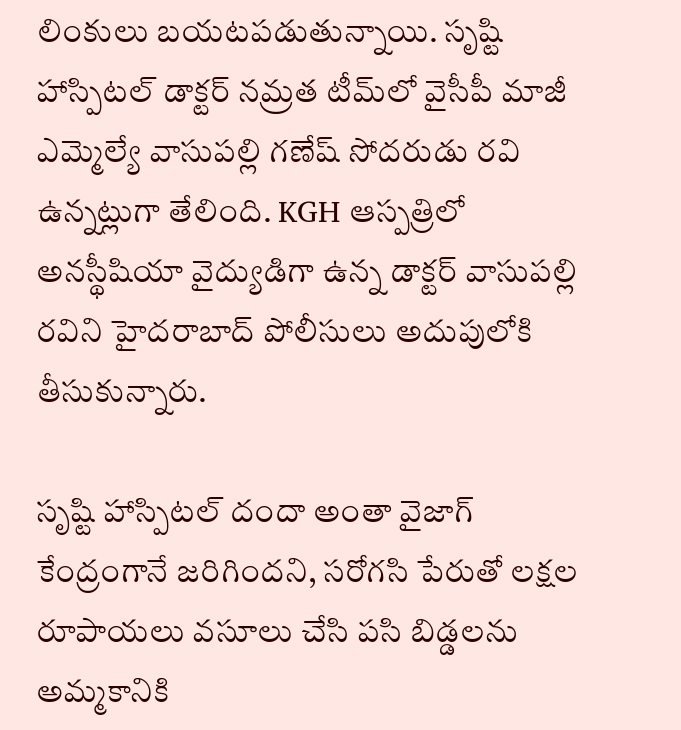లింకులు బయటపడుతున్నాయి. సృష్టి హాస్పిటల్ డాక్టర్ నమ్రత టీమ్‌లో వైసీపీ మాజీ ఎమ్మెల్యే వాసుపల్లి గణేష్ సోదరుడు రవి ఉన్నట్లుగా తేలింది. KGH ఆస్పత్రిలో అనస్థీషియా వైద్యుడిగా ఉన్న డాక్టర్ వాసుపల్లి రవిని హైదరాబాద్ పోలీసులు అదుపులోకి తీసుకున్నారు.

సృష్టి హాస్పిటల్ దందా అంతా వైజాగ్ కేంద్రంగానే జరిగిందని, సరోగసి పేరుతో లక్షల రూపాయలు వసూలు చేసి పసి బిడ్డలను అమ్మకానికి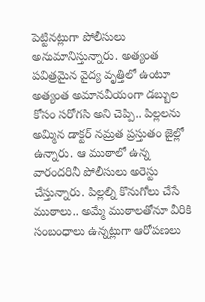పెట్టినట్లుగా పోలీసులు అనుమానిస్తున్నారు. అత్యంత పవిత్రమైన వైద్య వృత్తిలో ఉంటూ అత్యంత అమానవీయంగా డబ్బుల కోసం సరోగసి అని చెప్పి.. పిల్లలను అమ్మిన డాక్టర్ నమ్రత ప్రస్తుతం జైల్లో ఉన్నారు. ఆ ముఠాలో ఉన్న వారందరినీ పోలీసులు అరెస్టు చేస్తున్నారు. పిల్లల్ని కొనుగోలు చేసే ముఠాలు.. అమ్మే ముఠాలతోనూ వీరికి సంబంధాలు ఉన్నట్లుగా ఆరోపణలు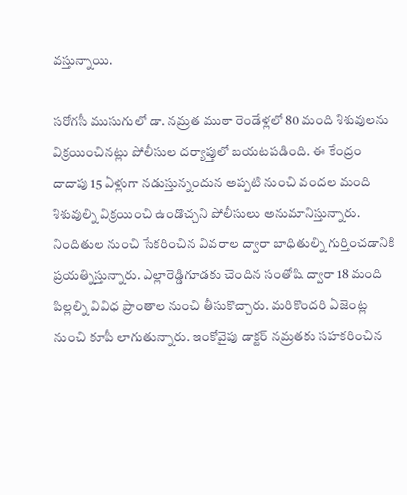వస్తున్నాయి.

సరోగసీ ముసుగులో డా. నమ్రత ముఠా రెండేళ్లలో 80 మంది శిశువులను విక్రయించినట్లు పోలీసుల దర్యాప్తులో బయటపడింది. ఈ కేంద్రం దాదాపు 15 ఏళ్లుగా నడుస్తున్నందున అప్పటి నుంచి వందల మంది శిశువుల్ని విక్రయించి ఉండొచ్చని పోలీసులు అనుమానిస్తున్నారు. నిందితుల నుంచి సేకరించిన వివరాల ద్వారా బాధితుల్ని గుర్తించడానికి ప్రయత్నిస్తున్నారు. ఎల్లారెడ్డిగూడకు చెందిన సంతోషి ద్వారా 18 మంది పిల్లల్ని వివిధ ప్రాంతాల నుంచి తీసుకొచ్చారు. మరికొందరి ఏజెంట్ల నుంచి కూపీ లాగుతున్నారు. ఇంకోవైపు డాక్టర్‌ నమ్రతకు సహకరించిన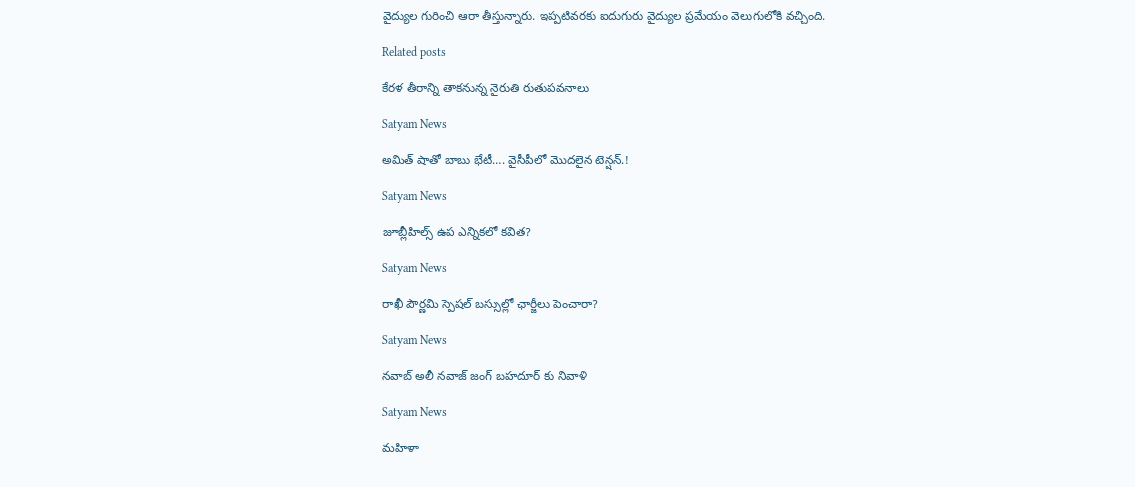వైద్యుల గురించి ఆరా తీస్తున్నారు. ఇప్పటివరకు ఐదుగురు వైద్యుల ప్రమేయం వెలుగులోకి వచ్చింది.

Related posts

కేరళ తీరాన్ని తాకనున్న నైరుతి రుతుపవనాలు

Satyam News

అమిత్‌ షాతో బాబు భేటీ…. వైసీపీలో మొదలైన టెన్షన్.!

Satyam News

జూబ్లీహిల్స్ ఉప ఎన్నికలో కవిత?

Satyam News

రాఖీ పౌర్ణమి స్పెషల్ బస్సుల్లో ఛార్జీలు పెంచారా?

Satyam News

నవాబ్ అలీ నవాజ్ జంగ్ బహదూర్ కు నివాళి

Satyam News

మహిళా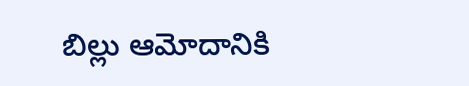బిల్లు ఆమోదానికి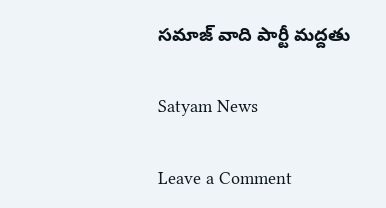సమాజ్ వాది పార్టీ మద్దతు

Satyam News

Leave a Comment